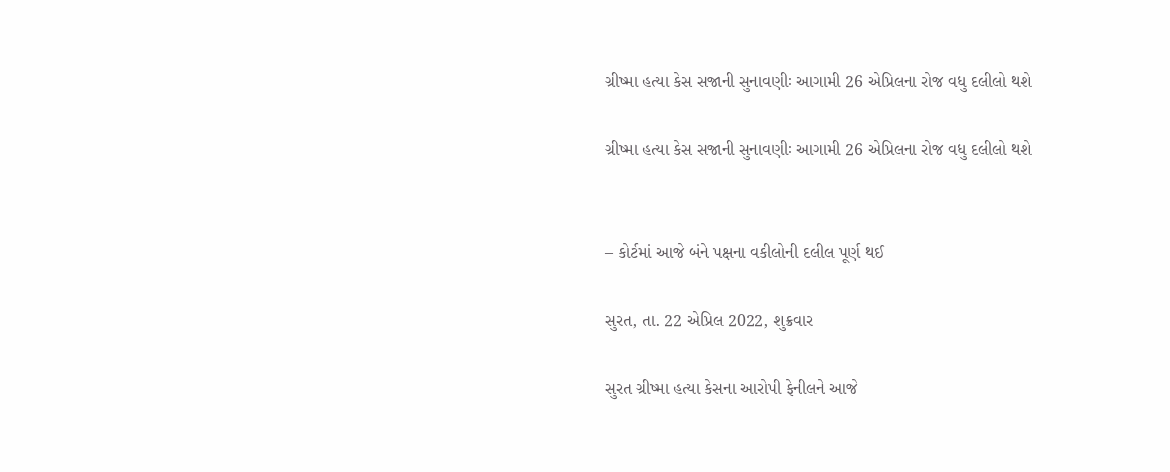ગ્રીષ્મા હત્યા કેસ સજાની સુનાવણીઃ આગામી 26 એપ્રિલના રોજ વધુ દલીલો થશે

ગ્રીષ્મા હત્યા કેસ સજાની સુનાવણીઃ આગામી 26 એપ્રિલના રોજ વધુ દલીલો થશે


– કોર્ટમાં આજે બંને પક્ષના વકીલોની દલીલ પૂર્ણ થઈ

સુરત, તા. 22 એપ્રિલ 2022, શુક્રવાર

સુરત ગ્રીષ્મા હત્યા કેસના આરોપી ફેનીલને આજે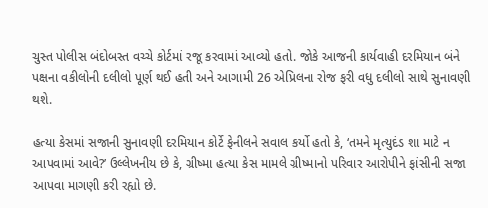ચુસ્ત પોલીસ બંદોબસ્ત વચ્ચે કોર્ટમાં રજૂ કરવામાં આવ્યો હતો. જોકે આજની કાર્યવાહી દરમિયાન બંને પક્ષના વકીલોની દલીલો પૂર્ણ થઈ હતી અને આગામી 26 એપ્રિલના રોજ ફરી વધુ દલીલો સાથે સુનાવણી થશે.

હત્યા કેસમાં સજાની સુનાવણી દરમિયાન કોર્ટે ફેનીલને સવાલ કર્યો હતો કે, ‘તમને મૃત્યુદંડ શા માટે ન આપવામાં આવે?’ ઉલ્લેખનીય છે કે, ગ્રીષ્મા હત્યા કેસ મામલે ગ્રીષ્માનો પરિવાર આરોપીને ફાંસીની સજા આપવા માગણી કરી રહ્યો છે.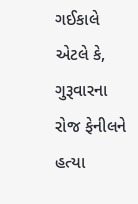ગઈકાલે એટલે કે, ગુરૂવારના રોજ ફેનીલને હત્યા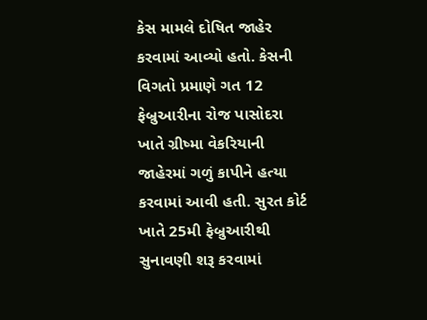કેસ મામલે દોષિત જાહેર કરવામાં આવ્યો હતો. કેસની વિગતો પ્રમાણે ગત 12 ફેબ્રુઆરીના રોજ પાસોદરા ખાતે ગ્રીષ્મા વેકરિયાની જાહેરમાં ગળું કાપીને હત્યા કરવામાં આવી હતી. સુરત કોર્ટ ખાતે 25મી ફેબ્રુઆરીથી સુનાવણી શરૂ કરવામાં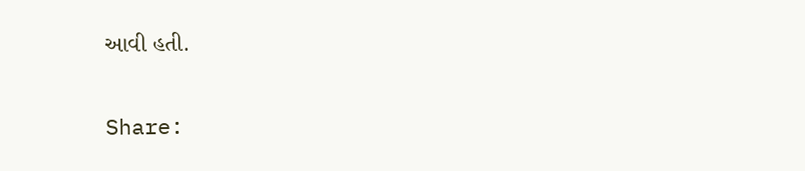આવી હતી.

Share: